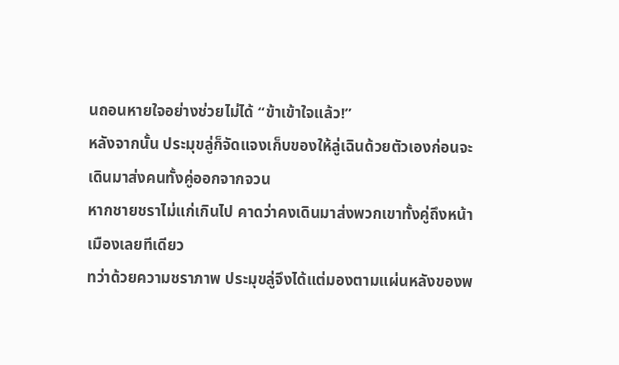นถอนหายใจอย่างช่วยไม่ได้ “ข้าเข้าใจแล้ว!”
หลังจากนั้น ประมุขลู่ก็จัดแจงเก็บของให้ลู่เฉินด้วยตัวเองก่อนจะเดินมาส่งคนทั้งคู่ออกจากจวน
หากชายชราไม่แก่เกินไป คาดว่าคงเดินมาส่งพวกเขาทั้งคู่ถึงหน้าเมืองเลยทีเดียว
ทว่าด้วยความชราภาพ ประมุขลู่จึงได้แต่มองตามแผ่นหลังของพ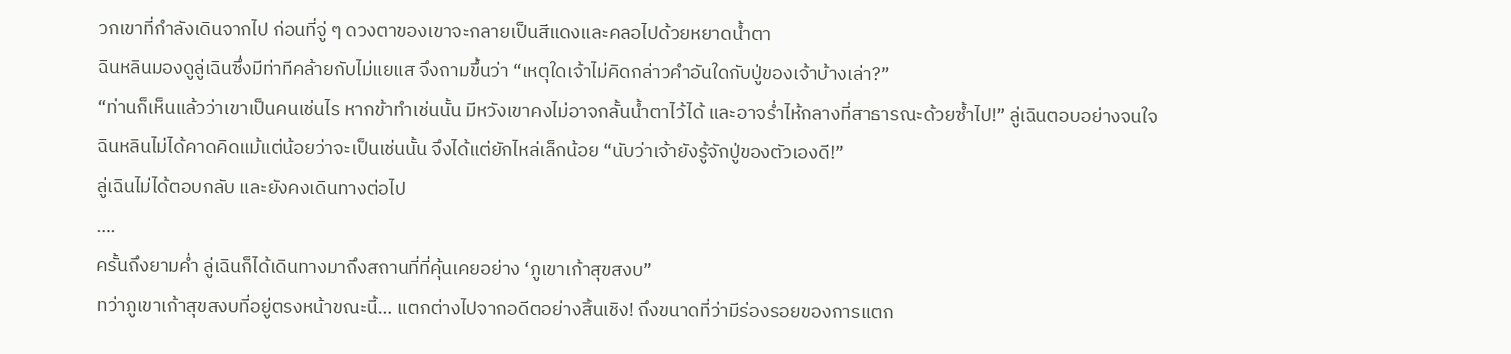วกเขาที่กำลังเดินจากไป ก่อนที่จู่ ๆ ดวงตาของเขาจะกลายเป็นสีแดงและคลอไปด้วยหยาดน้ำตา
ฉินหลินมองดูลู่เฉินซึ่งมีท่าทีคล้ายกับไม่แยแส จึงถามขึ้นว่า “เหตุใดเจ้าไม่คิดกล่าวคำอันใดกับปู่ของเจ้าบ้างเล่า?”
“ท่านก็เห็นแล้วว่าเขาเป็นคนเช่นไร หากข้าทำเช่นนั้น มีหวังเขาคงไม่อาจกลั้นน้ำตาไว้ได้ และอาจร่ำไห้กลางที่สาธารณะด้วยซ้ำไป!” ลู่เฉินตอบอย่างจนใจ
ฉินหลินไม่ได้คาดคิดแม้แต่น้อยว่าจะเป็นเช่นนั้น จึงได้แต่ยักไหล่เล็กน้อย “นับว่าเจ้ายังรู้จักปู่ของตัวเองดี!”
ลู่เฉินไม่ได้ตอบกลับ และยังคงเดินทางต่อไป
….
ครั้นถึงยามค่ำ ลู่เฉินก็ได้เดินทางมาถึงสถานที่ที่คุ้นเคยอย่าง ‘ภูเขาเก้าสุขสงบ”
ทว่าภูเขาเก้าสุขสงบที่อยู่ตรงหน้าขณะนี้… แตกต่างไปจากอดีตอย่างสิ้นเชิง! ถึงขนาดที่ว่ามีร่องรอยของการแตก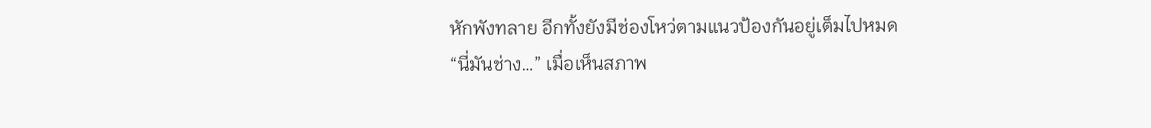หักพังทลาย อีกทั้งยังมีช่องโหว่ตามแนวป้องกันอยู่เต็มไปหมด
“นี่มันช่าง…” เมื่อเห็นสภาพ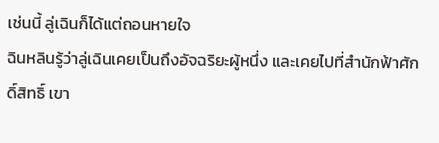เช่นนี้ ลู่เฉินก็ได้แต่ถอนหายใจ
ฉินหลินรู้ว่าลู่เฉินเคยเป็นถึงอัจฉริยะผู้หนึ่ง และเคยไปที่สำนักฟ้าศักดิ์สิทธิ์ เขา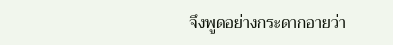จึงพูดอย่างกระดากอายว่า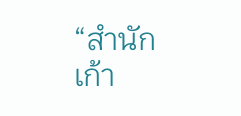“สำนักเก้า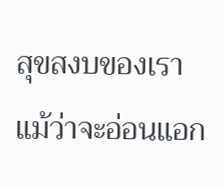สุขสงบของเรา แม้ว่าจะอ่อนแอก